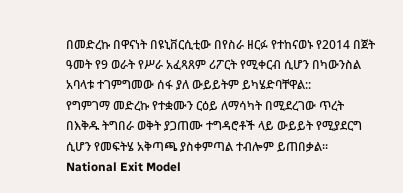በመድረኩ በዋናነት በዩኒቨርሲቲው በየስራ ዘርፉ የተከናወኑ የ2014 በጀት ዓመት የ9 ወራት የሥራ አፈጻጸም ሪፖርት የሚቀርብ ሲሆን በካውንስል አባላቱ ተገምግመው ሰፋ ያለ ውይይትም ይካሄድባቸዋል::
የግምገማ መድረኩ የተቋሙን ርዕይ ለማሳካት በሚደረገው ጥረት በእቅዱ ትግበራ ወቅት ያጋጠሙ ተግዳሮቶች ላይ ውይይት የሚያደርግ ሲሆን የመፍትሄ አቅጣጫ ያስቀምጣል ተብሎም ይጠበቃል፡፡
National Exit Model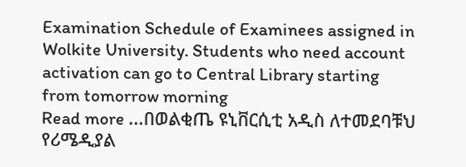Examination Schedule of Examinees assigned in Wolkite University. Students who need account activation can go to Central Library starting from tomorrow morning
Read more ...በወልቂጤ ዩኒቨርሲቲ አዲስ ለተመደባቹህ የሪሜዲያል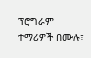ፕሮግራም ተማሪዎች በሙሉ፣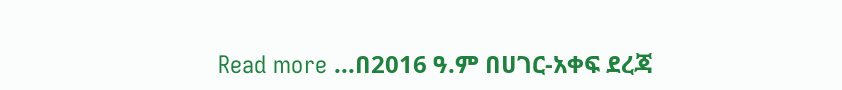Read more ...በ2016 ዓ.ም በሀገር-አቀፍ ደረጃ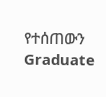የተሰጠውን Graduate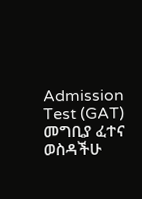Admission Test (GAT) መግቢያ ፈተና ወስዳችሁ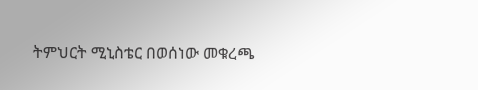ትምህርት ሚኒስቴር በወሰነው መቁረጫ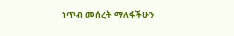ነጥብ መሰረት ማለፋችሁን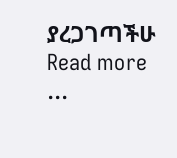ያረጋገጣችሁ
Read more ...